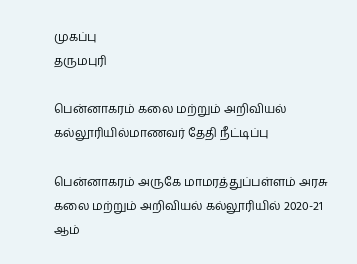முகப்பு
தருமபுரி

பென்னாகரம் கலை மற்றும் அறிவியல் கல்லூரியில்மாணவர் தேதி நீட்டிப்பு

பென்னாகரம் அருகே மாமரத்துப்பள்ளம் அரசு கலை மற்றும் அறிவியல் கல்லூரியில் 2020-21 ஆம்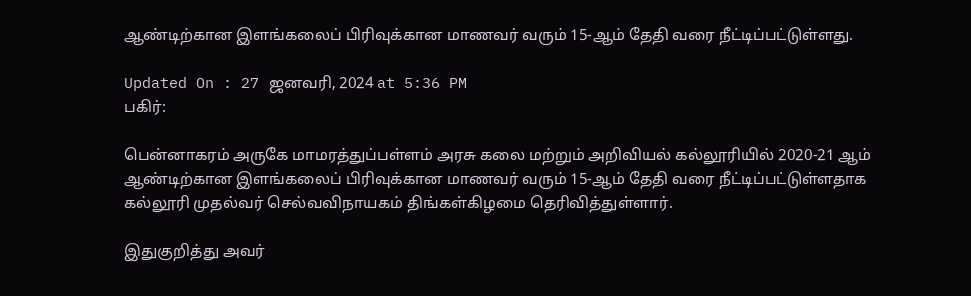ஆண்டிற்கான இளங்கலைப் பிரிவுக்கான மாணவர் வரும் 15-ஆம் தேதி வரை நீட்டிப்பட்டுள்ளது.

Updated On : 27 ஜனவரி, 2024 at 5:36 PM
பகிர்:

பென்னாகரம் அருகே மாமரத்துப்பள்ளம் அரசு கலை மற்றும் அறிவியல் கல்லூரியில் 2020-21 ஆம் ஆண்டிற்கான இளங்கலைப் பிரிவுக்கான மாணவர் வரும் 15-ஆம் தேதி வரை நீட்டிப்பட்டுள்ளதாக கல்லூரி முதல்வர் செல்வவிநாயகம் திங்கள்கிழமை தெரிவித்துள்ளார்.

இதுகுறித்து அவர்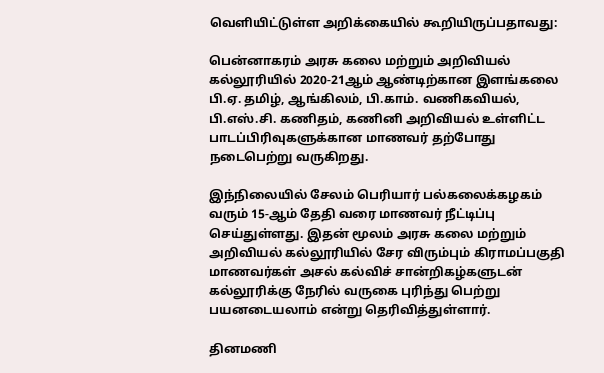வெளியிட்டுள்ள அறிக்கையில் கூறியிருப்பதாவது:

பென்னாகரம் அரசு கலை மற்றும் அறிவியல் கல்லூரியில் 2020-21ஆம் ஆண்டிற்கான இளங்கலை பி.ஏ. தமிழ், ஆங்கிலம், பி.காம். வணிகவியல், பி.எஸ்.சி. கணிதம், கணினி அறிவியல் உள்ளிட்ட பாடப்பிரிவுகளுக்கான மாணவர் தற்போது நடைபெற்று வருகிறது.

இந்நிலையில் சேலம் பெரியார் பல்கலைக்கழகம் வரும் 15-ஆம் தேதி வரை மாணவர் நீட்டிப்பு செய்துள்ளது. இதன் மூலம் அரசு கலை மற்றும் அறிவியல் கல்லூரியில் சேர விரும்பும் கிராமப்பகுதி மாணவர்கள் அசல் கல்விச் சான்றிகழ்களுடன் கல்லூரிக்கு நேரில் வருகை புரிந்து பெற்று பயனடையலாம் என்று தெரிவித்துள்ளார்.

தினமணி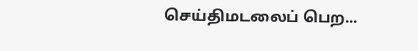செய்திமடலைப் பெற...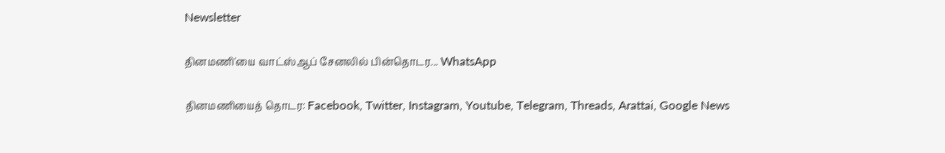Newsletter

தினமணி'யை வாட்ஸ்ஆப் சேனலில் பின்தொடர... WhatsApp

தினமணியைத் தொடர: Facebook, Twitter, Instagram, Youtube, Telegram, Threads, Arattai, Google News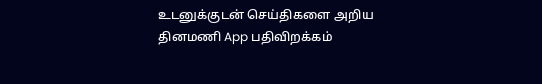உடனுக்குடன் செய்திகளை அறிய தினமணி App பதிவிறக்கம்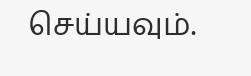செய்யவும்.